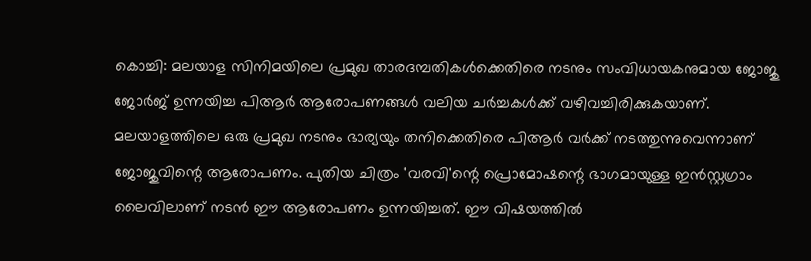കൊച്ചി: മലയാള സിനിമയിലെ പ്രമുഖ താരദമ്പതികൾക്കെതിരെ നടനും സംവിധായകനുമായ ജോജു ജോർജ് ഉന്നയിച്ച പിആർ ആരോപണങ്ങൾ വലിയ ചർച്ചകൾക്ക് വഴിവച്ചിരിക്കുകയാണ്. മലയാളത്തിലെ ഒരു പ്രമുഖ നടനും ഭാര്യയും തനിക്കെതിരെ പിആർ വർക്ക് നടത്തുന്നുവെന്നാണ് ജോജുവിന്റെ ആരോപണം. പുതിയ ചിത്രം 'വരവി'ന്റെ പ്രൊമോഷന്റെ ഭാഗമായുള്ള ഇൻസ്റ്റഗ്രാം ലൈവിലാണ് നടൻ ഈ ആരോപണം ഉന്നയിച്ചത്. ഈ വിഷയത്തിൽ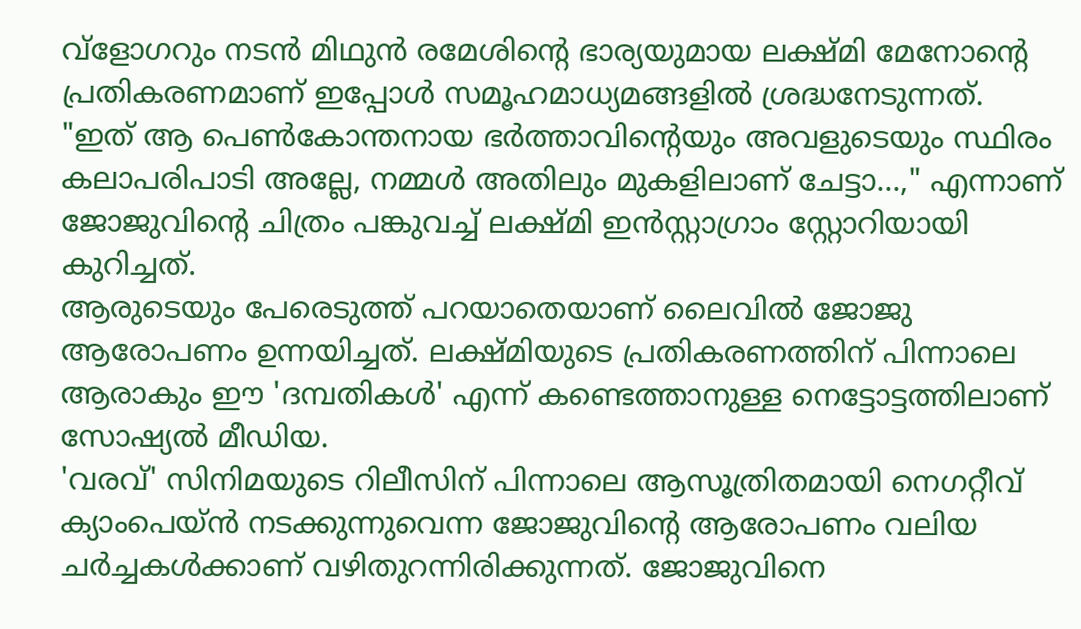വ്ളോഗറും നടൻ മിഥുൻ രമേശിന്റെ ഭാര്യയുമായ ലക്ഷ്മി മേനോന്റെ പ്രതികരണമാണ് ഇപ്പോൾ സമൂഹമാധ്യമങ്ങളിൽ ശ്രദ്ധനേടുന്നത്.
"ഇത് ആ പെൺകോന്തനായ ഭർത്താവിന്റെയും അവളുടെയും സ്ഥിരം കലാപരിപാടി അല്ലേ, നമ്മൾ അതിലും മുകളിലാണ് ചേട്ടാ...," എന്നാണ് ജോജുവിന്റെ ചിത്രം പങ്കുവച്ച് ലക്ഷ്മി ഇൻസ്റ്റാഗ്രാം സ്റ്റോറിയായി കുറിച്ചത്.
ആരുടെയും പേരെടുത്ത് പറയാതെയാണ് ലൈവിൽ ജോജു ആരോപണം ഉന്നയിച്ചത്. ലക്ഷ്മിയുടെ പ്രതികരണത്തിന് പിന്നാലെ ആരാകും ഈ 'ദമ്പതികൾ' എന്ന് കണ്ടെത്താനുള്ള നെട്ടോട്ടത്തിലാണ് സോഷ്യൽ മീഡിയ.
'വരവ്' സിനിമയുടെ റിലീസിന് പിന്നാലെ ആസൂത്രിതമായി നെഗറ്റീവ് ക്യാംപെയ്ൻ നടക്കുന്നുവെന്ന ജോജുവിന്റെ ആരോപണം വലിയ ചർച്ചകൾക്കാണ് വഴിതുറന്നിരിക്കുന്നത്. ജോജുവിനെ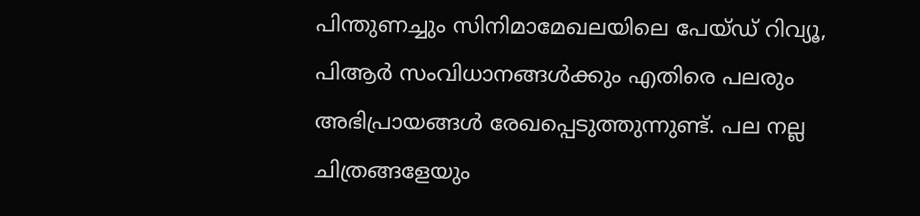പിന്തുണച്ചും സിനിമാമേഖലയിലെ പേയ്ഡ് റിവ്യൂ, പിആർ സംവിധാനങ്ങൾക്കും എതിരെ പലരും അഭിപ്രായങ്ങൾ രേഖപ്പെടുത്തുന്നുണ്ട്. പല നല്ല ചിത്രങ്ങളേയും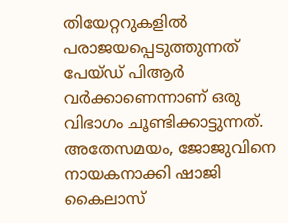തിയേറ്ററുകളിൽ പരാജയപ്പെടുത്തുന്നത് പേയ്ഡ് പിആർ വർക്കാണെന്നാണ് ഒരു വിഭാഗം ചൂണ്ടിക്കാട്ടുന്നത്.
അതേസമയം, ജോജുവിനെ നായകനാക്കി ഷാജി കൈലാസ്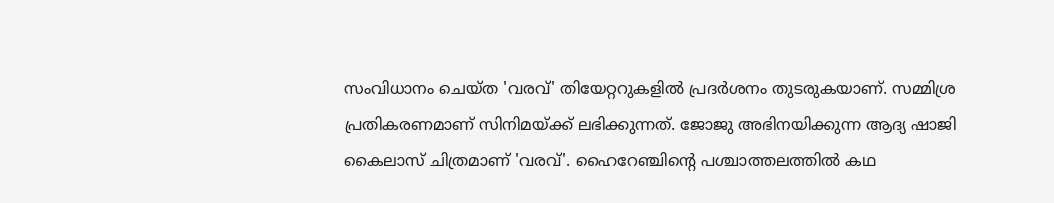സംവിധാനം ചെയ്ത 'വരവ്' തിയേറ്ററുകളിൽ പ്രദർശനം തുടരുകയാണ്. സമ്മിശ്ര പ്രതികരണമാണ് സിനിമയ്ക്ക് ലഭിക്കുന്നത്. ജോജു അഭിനയിക്കുന്ന ആദ്യ ഷാജി കൈലാസ് ചിത്രമാണ് 'വരവ്'. ഹൈറേഞ്ചിന്റെ പശ്ചാത്തലത്തിൽ കഥ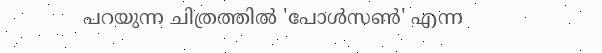പറയുന്ന ചിത്രത്തിൽ 'പോൾസൺ' എന്ന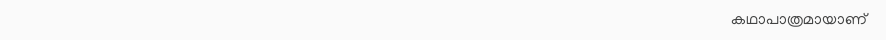കഥാപാത്രമായാണ്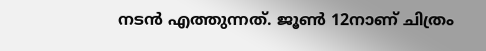നടൻ എത്തുന്നത്. ജൂൺ 12നാണ് ചിത്രം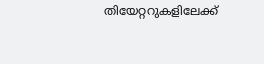തിയേറ്ററുകളിലേക്ക്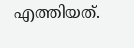എത്തിയത്.